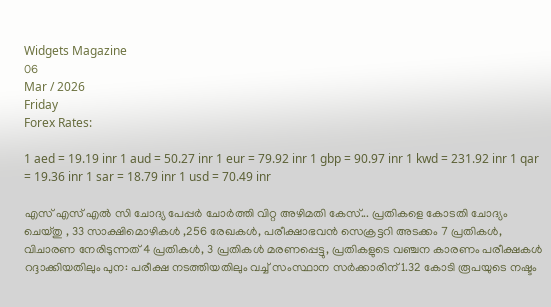Widgets Magazine
06
Mar / 2026
Friday
Forex Rates:

1 aed = 19.19 inr 1 aud = 50.27 inr 1 eur = 79.92 inr 1 gbp = 90.97 inr 1 kwd = 231.92 inr 1 qar = 19.36 inr 1 sar = 18.79 inr 1 usd = 70.49 inr

എസ് എസ് എല്‍ സി ചോദ്യ പേപ്പര്‍ ചോര്‍ത്തി വിറ്റ അഴിമതി കേസ്... പ്രതികളെ കോടതി ചോദ്യം ചെയ്തു , 33 സാക്ഷിമൊഴികള്‍ ,256 രേഖകള്‍, പരീക്ഷാഭവന്‍ സെക്രട്ടറി അടക്കം 7 പ്രതികള്‍, വിചാരണ നേരിടുന്നത് 4 പ്രതികള്‍, 3 പ്രതികള്‍ മരണപ്പെട്ടു, പ്രതികളുടെ വഞ്ചന കാരണം പരീക്ഷകള്‍ റദ്ദാക്കിയതിലും പുന: പരീക്ഷ നടത്തിയതിലും വച്ച് സംസ്ഥാന സര്‍ക്കാരിന് 1.32 കോടി രൂപയുടെ നഷ്ടം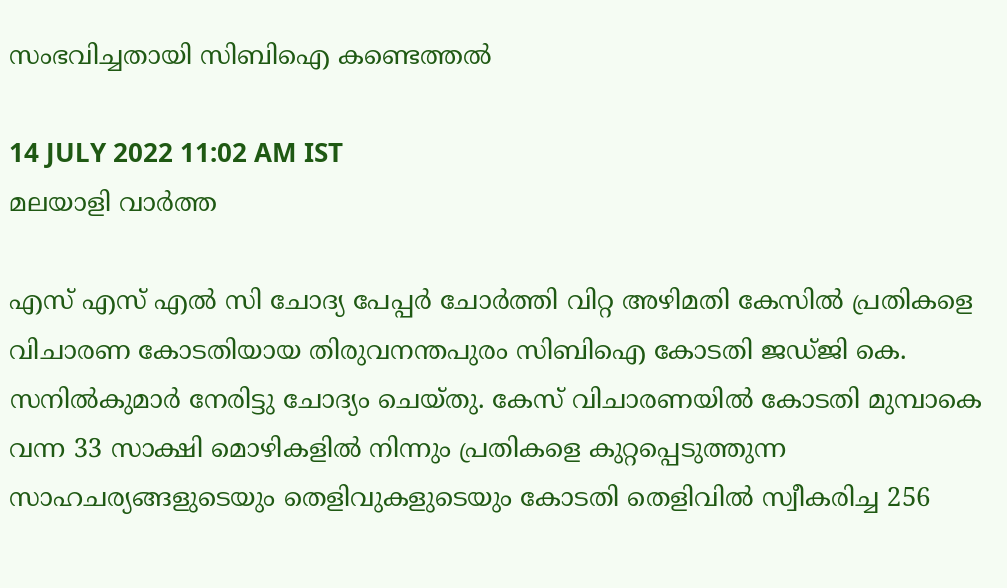സംഭവിച്ചതായി സിബിഐ കണ്ടെത്തല്‍

14 JULY 2022 11:02 AM IST
മലയാളി വാര്‍ത്ത

എസ് എസ് എല്‍ സി ചോദ്യ പേപ്പര്‍ ചോര്‍ത്തി വിറ്റ അഴിമതി കേസില്‍ പ്രതികളെ വിചാരണ കോടതിയായ തിരുവനന്തപുരം സിബിഐ കോടതി ജഡ്ജി കെ. സനില്‍കുമാര്‍ നേരിട്ടു ചോദ്യം ചെയ്തു. കേസ് വിചാരണയില്‍ കോടതി മുമ്പാകെ വന്ന 33 സാക്ഷി മൊഴികളില്‍ നിന്നും പ്രതികളെ കുറ്റപ്പെടുത്തുന്ന സാഹചര്യങ്ങളുടെയും തെളിവുകളുടെയും കോടതി തെളിവില്‍ സ്വീകരിച്ച 256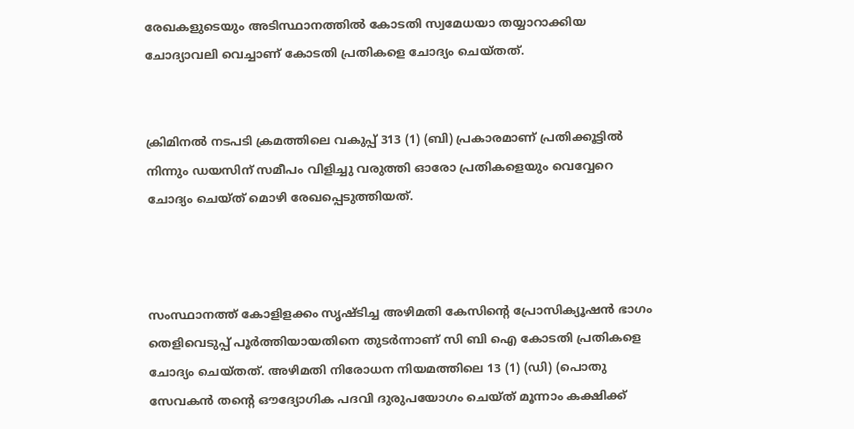രേഖകളുടെയും അടിസ്ഥാനത്തില്‍ കോടതി സ്വമേധയാ തയ്യാറാക്കിയ ചോദ്യാവലി വെച്ചാണ് കോടതി പ്രതികളെ ചോദ്യം ചെയ്തത്.


ക്രിമിനല്‍ നടപടി ക്രമത്തിലെ വകുപ്പ് 313 (1) (ബി) പ്രകാരമാണ് പ്രതിക്കൂട്ടില്‍ നിന്നും ഡയസിന് സമീപം വിളിച്ചു വരുത്തി ഓരോ പ്രതികളെയും വെവ്വേറെ ചോദ്യം ചെയ്ത് മൊഴി രേഖപ്പെടുത്തിയത്.



സംസ്ഥാനത്ത് കോളിളക്കം സൃഷ്ടിച്ച അഴിമതി കേസിന്റെ പ്രോസിക്യൂഷന്‍ ഭാഗം തെളിവെടുപ്പ് പൂര്‍ത്തിയായതിനെ തുടര്‍ന്നാണ് സി ബി ഐ കോടതി പ്രതികളെ ചോദ്യം ചെയ്തത്. അഴിമതി നിരോധന നിയമത്തിലെ 13 (1) (ഡി) (പൊതു സേവകന്‍ തന്റെ ഔദ്യോഗിക പദവി ദുരുപയോഗം ചെയ്ത് മൂന്നാം കക്ഷിക്ക്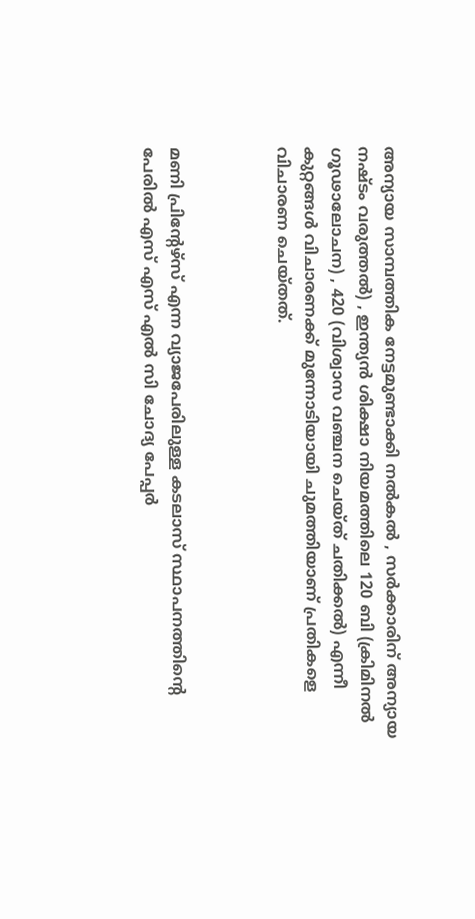അന്യായ സാമ്പത്തിക നേട്ടമുണ്ടാക്കി നല്‍കല്‍ , സര്‍ക്കാരിന് അന്യായ നഷ്ടം വരുത്തല്‍) , ഇന്ത്യന്‍ ശിക്ഷാ നിയമത്തിലെ 120 ബി (ക്രിമിനല്‍ ഗൂഢാലോചന) , 420 (വിശ്വാസ വഞ്ചന ചെയ്ത് ചതിക്കല്‍) എന്നീ കുറ്റങ്ങള്‍ വിചാരണക്ക് മുന്നോടിയായി ചുമത്തിയാണ് പ്രതികളെ വിചാരണ ചെയ്തത്.



മണി പ്രിന്റേഴ്‌സ് എന്ന വ്യാജപേരിലുള്ള കടലാസ് സ്ഥാപനത്തിന്റെ പേരില്‍ എസ് എസ് എല്‍ സി ചോദ്യ പേപ്പര്‍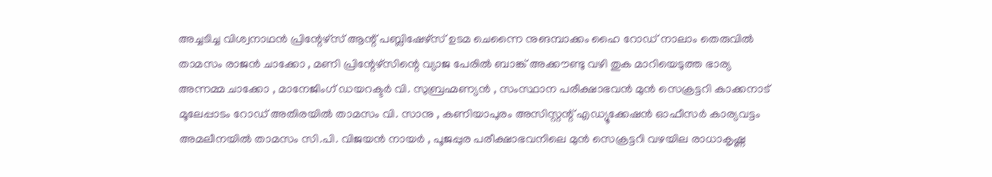അച്ചടിച്ച വിശ്വനാഥന്‍ പ്രിന്റേഴ്‌സ് ആന്റ് പബ്ലിഷേഴ്‌സ് ഉടമ ചെന്നൈ നുങമ്പാക്കം ഹൈ റോഡ് നാലാം തെരുവില്‍ താമസം രാജന്‍ ചാക്കോ , മണി പ്രിന്റേഴ്‌സിന്റെ വ്യാജ പേരില്‍ ബാങ്ക് അക്കൗണ്ടു വഴി തുക മാറിയെടുത്ത ഭാര്യ അന്നമ്മ ചാക്കോ , മാനേജിംഗ് ഡയറക്ടര്‍ വി. സുബ്രഹ്മണ്യന്‍ , സംസ്ഥാന പരീക്ഷാഭവന്‍ മുന്‍ സെക്രട്ടറി കാക്കനാട് മൂലേപ്പാടം റോഡ് അതിരയില്‍ താമസം വി. സാനു , കണിയാപുരം അസിസ്റ്റന്റ് എഡ്യൂക്കേഷന്‍ ഓഫീസര്‍ കാര്യവട്ടം അമലീനയില്‍ താമസം സി.പി. വിജയന്‍ നായര്‍ , പൂജപ്പുര പരീക്ഷാഭവനിലെ മുന്‍ സെക്രട്ടറി വഴയില രാധാകൃഷ്ണ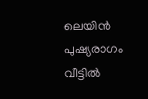ലെയിന്‍ പുഷ്യരാഗം വീട്ടില്‍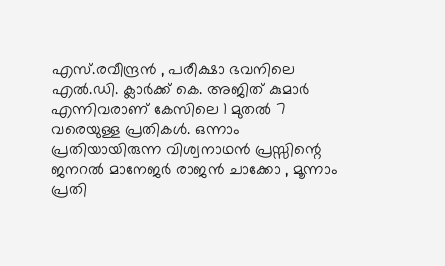എസ്.രവീന്ദ്രന്‍ , പരീക്ഷാ ഭവനിലെ എല്‍.ഡി. ക്ലാര്‍ക്ക് കെ. അജിത് കുമാര്‍ എന്നിവരാണ് കേസിലെ 1 മുതല്‍ 7 വരെയുള്ള പ്രതികള്‍. ഒന്നാം പ്രതിയായിരുന്ന വിശ്വനാഥന്‍ പ്രസ്സിന്റെ ജനറല്‍ മാനേജര്‍ രാജന്‍ ചാക്കോ , മൂന്നാം പ്രതി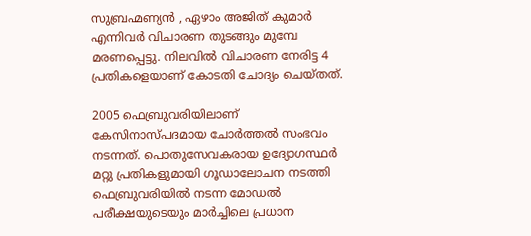സുബ്രഹ്മണ്യന്‍ , ഏഴാം അജിത് കുമാര്‍ എന്നിവര്‍ വിചാരണ തുടങ്ങും മുമ്പേ മരണപ്പെട്ടു. നിലവില്‍ വിചാരണ നേരിട്ട 4 പ്രതികളെയാണ് കോടതി ചോദ്യം ചെയ്തത്.

2005 ഫെബ്രുവരിയിലാണ് കേസിനാസ്പദമായ ചോര്‍ത്തല്‍ സംഭവം നടന്നത്. പൊതുസേവകരായ ഉദ്യോഗസ്ഥര്‍ മറ്റു പ്രതികളുമായി ഗൂഡാലോചന നടത്തി ഫെബ്രുവരിയില്‍ നടന്ന മോഡല്‍ പരീക്ഷയുടെയും മാര്‍ച്ചിലെ പ്രധാന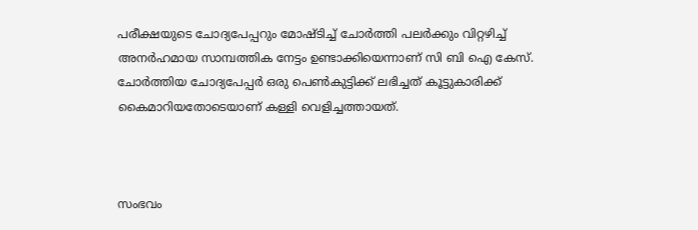പരീക്ഷയുടെ ചോദ്യപേപ്പറും മോഷ്ടിച്ച് ചോര്‍ത്തി പലര്‍ക്കും വിറ്റഴിച്ച് അനര്‍ഹമായ സാമ്പത്തിക നേട്ടം ഉണ്ടാക്കിയെന്നാണ് സി ബി ഐ കേസ്. ചോര്‍ത്തിയ ചോദ്യപേപ്പര്‍ ഒരു പെണ്‍കുട്ടിക്ക് ലഭിച്ചത് കൂട്ടുകാരിക്ക് കൈമാറിയതോടെയാണ് കള്ളി വെളിച്ചത്തായത്.



സംഭവം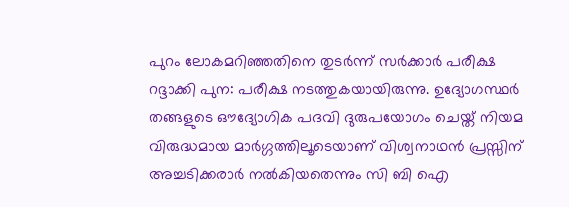പുറം ലോകമറിഞ്ഞതിനെ തുടര്‍ന്ന് സര്‍ക്കാര്‍ പരീക്ഷ റദ്ദാക്കി പുന: പരീക്ഷ നടത്തുകയായിരുന്നു. ഉദ്യോഗസ്ഥര്‍ തങ്ങളുടെ ഔദ്യോഗിക പദവി ദുരുപയോഗം ചെയ്ത് നിയമ വിരുദ്ധമായ മാര്‍ഗ്ഗത്തിലൂടെയാണ് വിശ്വനാഥന്‍ പ്രസ്സിന് അച്ചടിക്കരാര്‍ നല്‍കിയതെന്നും സി ബി ഐ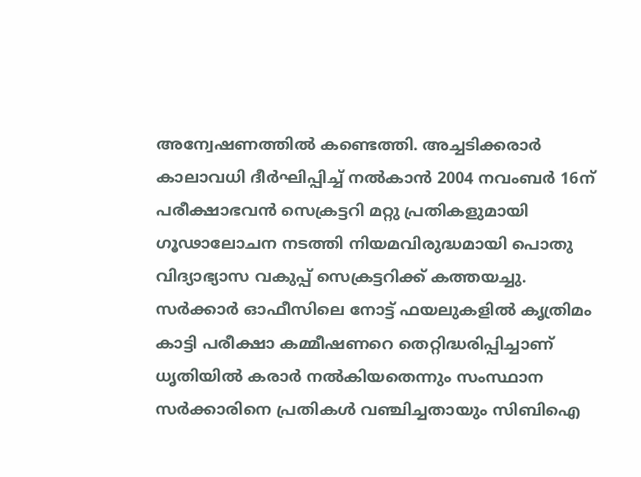അന്വേഷണത്തില്‍ കണ്ടെത്തി. അച്ചടിക്കരാര്‍ കാലാവധി ദീര്‍ഘിപ്പിച്ച് നല്‍കാന്‍ 2004 നവംബര്‍ 16ന് പരീക്ഷാഭവന്‍ സെക്രട്ടറി മറ്റു പ്രതികളുമായി ഗൂഢാലോചന നടത്തി നിയമവിരുദ്ധമായി പൊതു വിദ്യാഭ്യാസ വകുപ്പ് സെക്രട്ടറിക്ക് കത്തയച്ചു. സര്‍ക്കാര്‍ ഓഫീസിലെ നോട്ട് ഫയലുകളില്‍ കൃത്രിമം കാട്ടി പരീക്ഷാ കമ്മീഷണറെ തെറ്റിദ്ധരിപ്പിച്ചാണ് ധൃതിയില്‍ കരാര്‍ നല്‍കിയതെന്നും സംസ്ഥാന സര്‍ക്കാരിനെ പ്രതികള്‍ വഞ്ചിച്ചതായും സിബിഐ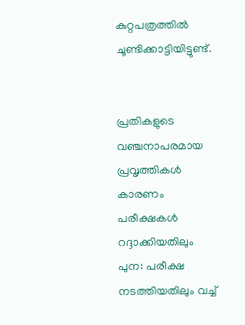കുറ്റപത്രത്തില്‍ ചൂണ്ടിക്കാട്ടിയിട്ടുണ്ട്.


പ്രതികളുടെ വഞ്ചനാപരമായ പ്രവൃത്തികള്‍ കാരണം പരീക്ഷകള്‍ റദ്ദാക്കിയതിലും പുന: പരീക്ഷ നടത്തിയതിലും വച്ച്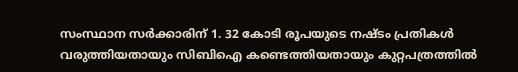സംസ്ഥാന സര്‍ക്കാരിന് 1. 32 കോടി രൂപയുടെ നഷ്ടം പ്രതികള്‍ വരുത്തിയതായും സിബിഐ കണ്ടെത്തിയതായും കുറ്റപത്രത്തില്‍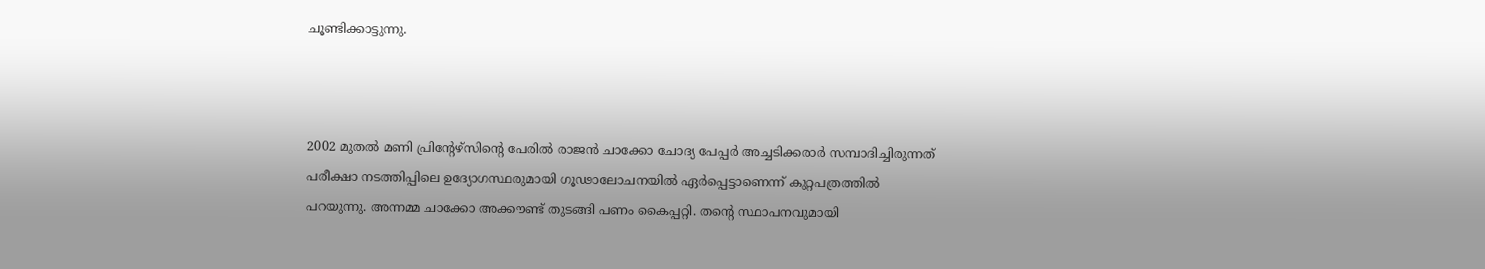ചൂണ്ടിക്കാട്ടുന്നു.



2002 മുതല്‍ മണി പ്രിന്റേഴ്‌സിന്റെ പേരില്‍ രാജന്‍ ചാക്കോ ചോദ്യ പേപ്പര്‍ അച്ചടിക്കരാര്‍ സമ്പാദിച്ചിരുന്നത് പരീക്ഷാ നടത്തിപ്പിലെ ഉദ്യോഗസ്ഥരുമായി ഗൂഢാലോചനയില്‍ ഏര്‍പ്പെട്ടാണെന്ന് കുറ്റപത്രത്തില്‍ പറയുന്നു. അന്നമ്മ ചാക്കോ അക്കൗണ്ട് തുടങ്ങി പണം കൈപ്പറ്റി. തന്റെ സ്ഥാപനവുമായി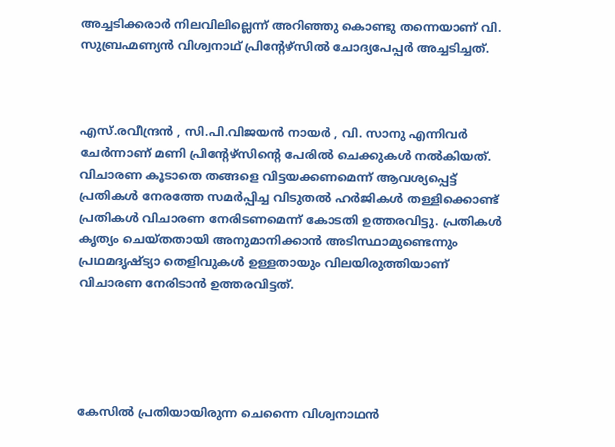അച്ചടിക്കരാര്‍ നിലവിലില്ലെന്ന് അറിഞ്ഞു കൊണ്ടു തന്നെയാണ് വി. സുബ്രഹ്മണ്യന്‍ വിശ്വനാഥ് പ്രിന്റേഴ്‌സില്‍ ചോദ്യപേപ്പര്‍ അച്ചടിച്ചത്.



എസ്.രവീന്ദ്രന്‍ , സി.പി.വിജയന്‍ നായര്‍ , വി. സാനു എന്നിവര്‍ ചേര്‍ന്നാണ് മണി പ്രിന്റേഴ്‌സിന്റെ പേരില്‍ ചെക്കുകള്‍ നല്‍കിയത്. വിചാരണ കൂടാതെ തങ്ങളെ വിട്ടയക്കണമെന്ന് ആവശ്യപ്പെട്ട് പ്രതികള്‍ നേരത്തേ സമര്‍പ്പിച്ച വിടുതല്‍ ഹര്‍ജികള്‍ തള്ളിക്കൊണ്ട് പ്രതികള്‍ വിചാരണ നേരിടണമെന്ന് കോടതി ഉത്തരവിട്ടു. പ്രതികള്‍ കൃത്യം ചെയ്തതായി അനുമാനിക്കാന്‍ അടിസ്ഥാമുണ്ടെന്നും പ്രഥമദൃഷ്ട്യാ തെളിവുകള്‍ ഉള്ളതായും വിലയിരുത്തിയാണ് വിചാരണ നേരിടാന്‍ ഉത്തരവിട്ടത്.





കേസില്‍ പ്രതിയായിരുന്ന ചെന്നൈ വിശ്വനാഥന്‍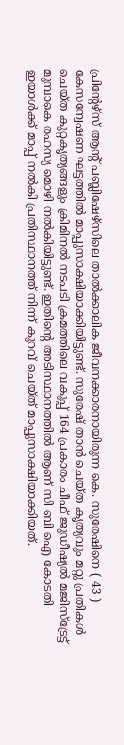പ്രിന്റേഴ്‌സ് ആന്റ് പബ്ലിഷേഴ്‌സിലെ താല്‍ക്കാലിക ജീവനക്കാരനായിരുന്ന കെ. സുരേഷിനെ ( 43 ) കേസന്വേഷണ ഘട്ടത്തില്‍ മാപ്പുസാക്ഷിയാക്കിയിട്ടുണ്ട്. സുരേഷ് താന്‍ ചെയ്ത കൃത്യവും മറ്റു പ്രതികള്‍ ചെയ്ത കുറ്റകൃത്യങ്ങളും ക്രിമിനല്‍ നടപടി ക്രമത്തിലെ വകുപ്പ് 164 പ്രകാരം ചീഫ് ജുഡീഷ്യല്‍ മജിസ്‌ട്രേട്ട് മുമ്പാകെ രഹസ്യ മൊഴി നല്‍കിയിട്ടുണ്ട്. ഇതിന്റെ അടിസ്ഥാനത്തില്‍ ആണ് സി ബി ഐ കോടതി ഇയാള്‍ക്ക് മാപ്പ് നല്‍കി പ്രതിസ്ഥാനത്ത് നിന്ന് കുറവ് ചെയ്ത് മാപ്പുസാക്ഷിയാക്കിയത്.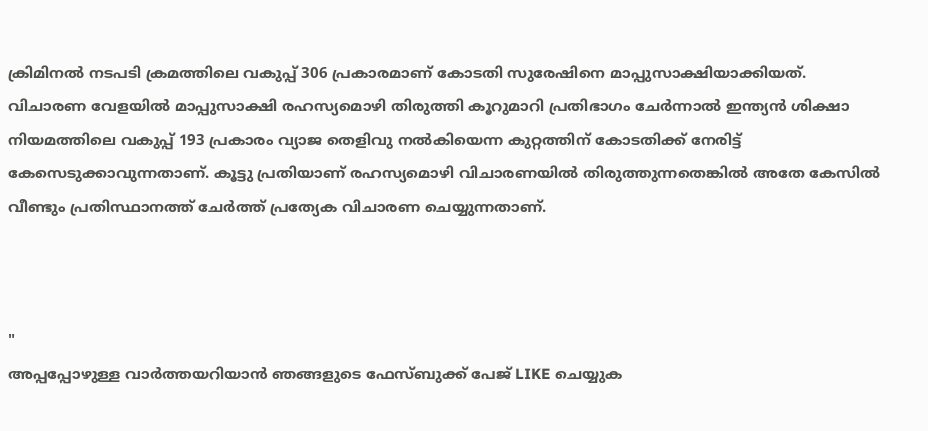ക്രിമിനല്‍ നടപടി ക്രമത്തിലെ വകുപ്പ് 306 പ്രകാരമാണ് കോടതി സുരേഷിനെ മാപ്പുസാക്ഷിയാക്കിയത്. വിചാരണ വേളയില്‍ മാപ്പുസാക്ഷി രഹസ്യമൊഴി തിരുത്തി കൂറുമാറി പ്രതിഭാഗം ചേര്‍ന്നാല്‍ ഇന്ത്യന്‍ ശിക്ഷാ നിയമത്തിലെ വകുപ്പ് 193 പ്രകാരം വ്യാജ തെളിവു നല്‍കിയെന്ന കുറ്റത്തിന് കോടതിക്ക് നേരിട്ട് കേസെടുക്കാവുന്നതാണ്. കൂട്ടു പ്രതിയാണ് രഹസ്യമൊഴി വിചാരണയില്‍ തിരുത്തുന്നതെങ്കില്‍ അതേ കേസില്‍ വീണ്ടും പ്രതിസ്ഥാനത്ത് ചേര്‍ത്ത് പ്രത്യേക വിചാരണ ചെയ്യുന്നതാണ്.



"
അപ്പപ്പോഴുള്ള വാര്‍ത്തയറിയാന്‍ ഞങ്ങളുടെ ഫേസ്‌ബുക്ക്‌ പേജ് LIKE ചെയ്യുക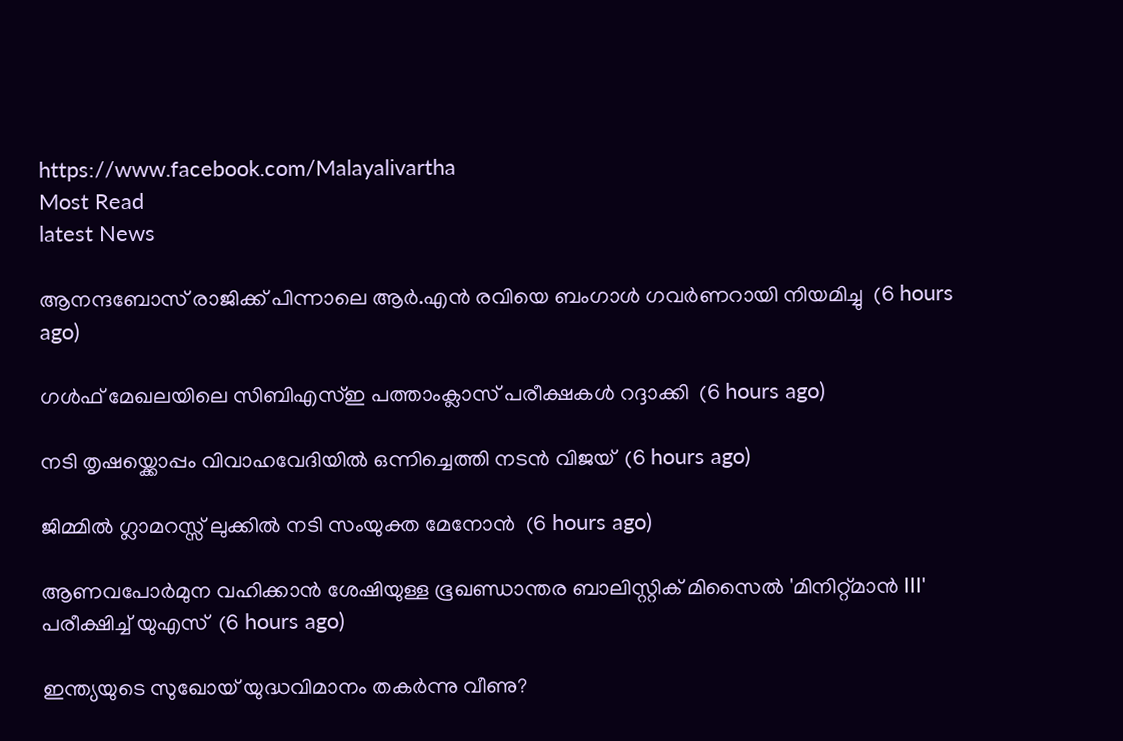https://www.facebook.com/Malayalivartha
Most Read
latest News

ആനന്ദബോസ് രാജിക്ക് പിന്നാലെ ആർ.എൻ രവിയെ ബംഗാൾ ഗവർണറായി നിയമിച്ചു  (6 hours ago)

ഗള്‍ഫ് മേഖലയിലെ സിബിഎസ്ഇ പത്താംക്ലാസ് പരീക്ഷകള്‍ റദ്ദാക്കി  (6 hours ago)

നടി തൃഷയ്ക്കൊപ്പം വിവാഹവേദിയിൽ ഒന്നിച്ചെത്തി നടൻ വിജയ്  (6 hours ago)

ജിമ്മില്‍ ഗ്ലാമറസ്സ് ലുക്കില്‍ നടി സംയുക്ത മേനോന്‍  (6 hours ago)

ആണവപോര്‍മുന വഹിക്കാന്‍ ശേഷിയുള്ള ഭൂഖണ്ഡാന്തര ബാലിസ്റ്റിക് മിസൈല്‍ 'മിനിറ്റ്മാന്‍ III' പരീക്ഷിച്ച് യുഎസ്  (6 hours ago)

ഇന്ത്യയുടെ സുഖോയ് യുദ്ധവിമാനം തകര്‍ന്നു വീണു?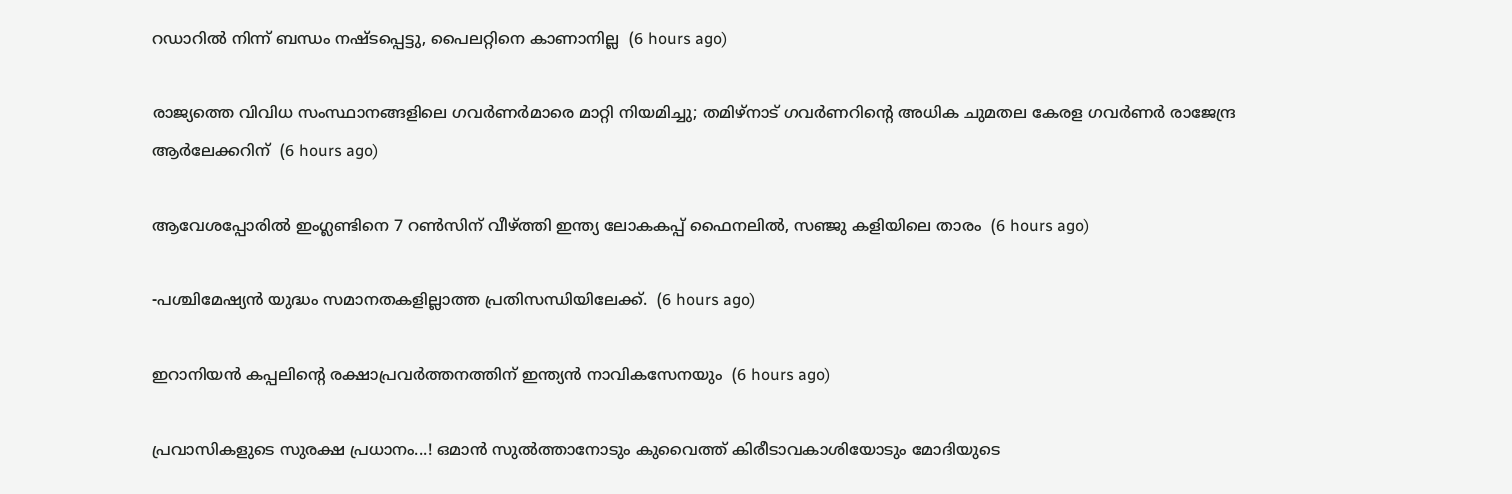റഡാറിൽ നിന്ന് ബന്ധം നഷ്ടപ്പെട്ടു, പൈലറ്റിനെ കാണാനില്ല  (6 hours ago)

രാജ്യത്തെ വിവിധ സംസ്ഥാനങ്ങളിലെ ഗവര്‍ണര്‍മാരെ മാറ്റി നിയമിച്ചു; തമിഴ്‌നാട് ഗവര്‍ണറിന്റെ അധിക ചുമതല കേരള ഗവര്‍ണര്‍ രാജേന്ദ്ര ആര്‍ലേക്കറിന്  (6 hours ago)

ആവേശപ്പോരില്‍ ഇംഗ്ലണ്ടിനെ 7 റൺസിന് വീഴ്ത്തി ഇന്ത്യ ലോകകപ്പ് ഫൈനലില്‍, സഞ്ജു കളിയിലെ താരം  (6 hours ago)

-പശ്ചിമേഷ്യൻ യുദ്ധം സമാനതകളില്ലാത്ത പ്രതിസന്ധിയിലേക്ക്.  (6 hours ago)

ഇറാനിയന്‍ കപ്പലിന്റെ രക്ഷാപ്രവര്‍ത്തനത്തിന് ഇന്ത്യന്‍ നാവികസേനയും  (6 hours ago)

പ്രവാസികളുടെ സുരക്ഷ പ്രധാനം...! ഒമാൻ സുൽത്താനോടും കുവൈത്ത് കിരീടാവകാശിയോടും മോദിയുടെ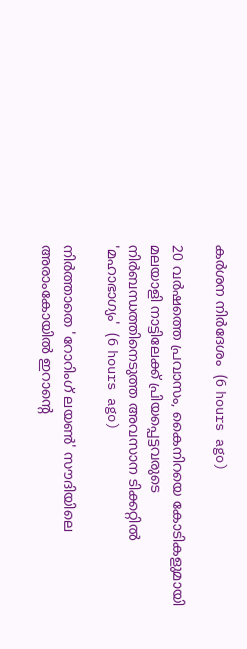കർശന നിർദേശം  (6 hours ago)

20 വർഷത്തെ പ്രവാസം, കൈനിറയെ കോടികളുമായി മലയാളി നാട്ടിലേക്ക് പ്രിയപ്പെട്ടവരുടെ നിർബന്ധത്തിനെടുത്ത അവസാന ടിക്കറ്റിൽ 'മഹാഭാഗ്യം'  (6 hours ago)

നിർത്താതെ 'റോറിംഗ് ലയൺ' സൗദിയിലെ അരാംകോയിൽ ഇറാന്റെ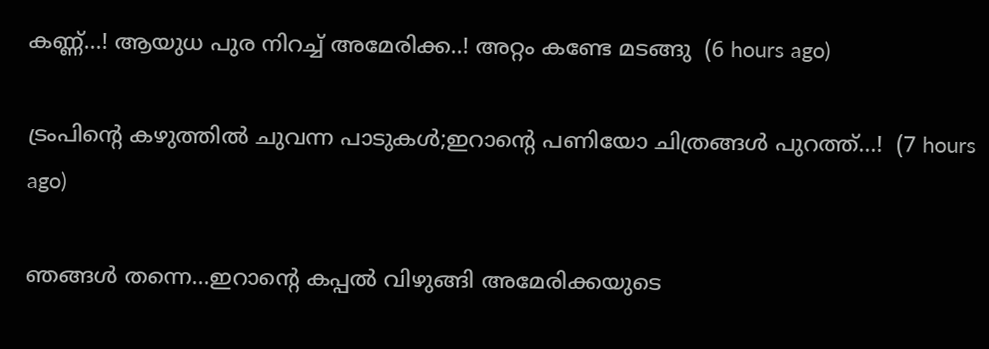കണ്ണ്...! ആയുധ പുര നിറച്ച് അമേരിക്ക..! അറ്റം കണ്ടേ മടങ്ങു  (6 hours ago)

ട്രംപിൻ്റെ കഴുത്തിൽ ചുവന്ന പാടുകൾ;ഇറാന്റെ പണിയോ ചിത്രങ്ങൾ പുറത്ത്...!  (7 hours ago)

ഞങ്ങൾ തന്നെ...ഇറാന്റെ കപ്പൽ വിഴുങ്ങി അമേരിക്കയുടെ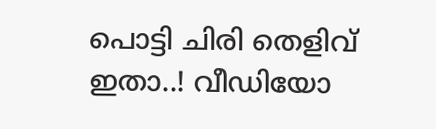പൊട്ടി ചിരി തെളിവ് ഇതാ..! വീഡിയോ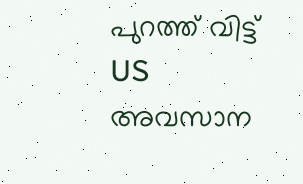പുറത്ത് വിട്ട് US അവസാന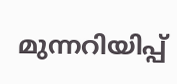മുന്നറിയിപ്പ്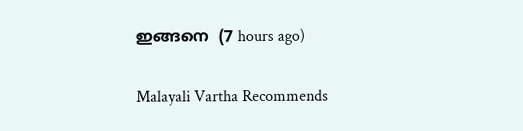ഇങ്ങനെ  (7 hours ago)

Malayali Vartha Recommends